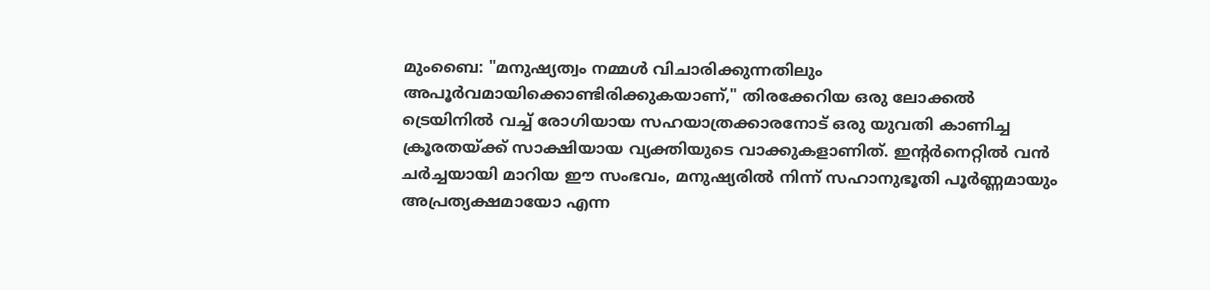മുംബൈ: "മനുഷ്യത്വം നമ്മൾ വിചാരിക്കുന്നതിലും അപൂർവമായിക്കൊണ്ടിരിക്കുകയാണ്," തിരക്കേറിയ ഒരു ലോക്കൽ ട്രെയിനിൽ വച്ച് രോഗിയായ സഹയാത്രക്കാരനോട് ഒരു യുവതി കാണിച്ച ക്രൂരതയ്ക്ക് സാക്ഷിയായ വ്യക്തിയുടെ വാക്കുകളാണിത്. ഇന്റർനെറ്റിൽ വൻ ചർച്ചയായി മാറിയ ഈ സംഭവം, മനുഷ്യരിൽ നിന്ന് സഹാനുഭൂതി പൂർണ്ണമായും അപ്രത്യക്ഷമായോ എന്ന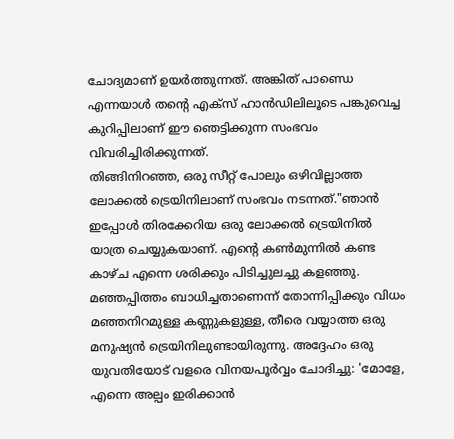ചോദ്യമാണ് ഉയർത്തുന്നത്. അങ്കിത് പാണ്ഡെ എന്നയാൾ തന്റെ എക്സ് ഹാൻഡിലിലൂടെ പങ്കുവെച്ച കുറിപ്പിലാണ് ഈ ഞെട്ടിക്കുന്ന സംഭവം വിവരിച്ചിരിക്കുന്നത്.
തിങ്ങിനിറഞ്ഞ, ഒരു സീറ്റ് പോലും ഒഴിവില്ലാത്ത ലോക്കൽ ട്രെയിനിലാണ് സംഭവം നടന്നത്."ഞാൻ ഇപ്പോൾ തിരക്കേറിയ ഒരു ലോക്കൽ ട്രെയിനിൽ യാത്ര ചെയ്യുകയാണ്. എന്റെ കൺമുന്നിൽ കണ്ട കാഴ്ച എന്നെ ശരിക്കും പിടിച്ചുലച്ചു കളഞ്ഞു. മഞ്ഞപ്പിത്തം ബാധിച്ചതാണെന്ന് തോന്നിപ്പിക്കും വിധം മഞ്ഞനിറമുള്ള കണ്ണുകളുള്ള, തീരെ വയ്യാത്ത ഒരു മനുഷ്യൻ ട്രെയിനിലുണ്ടായിരുന്നു. അദ്ദേഹം ഒരു യുവതിയോട് വളരെ വിനയപൂർവ്വം ചോദിച്ചു: 'മോളേ, എന്നെ അല്പം ഇരിക്കാൻ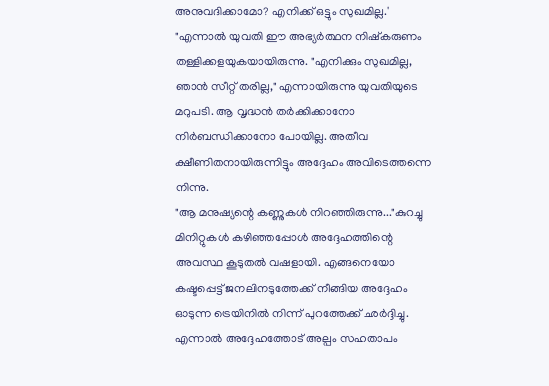അനുവദിക്കാമോ? എനിക്ക് ഒട്ടും സുഖമില്ല.' "എന്നാൽ യുവതി ഈ അഭ്യർത്ഥന നിഷ്കരുണം തള്ളിക്കളയുകയായിരുന്നു. "എനിക്കും സുഖമില്ല, ഞാൻ സീറ്റ് തരില്ല," എന്നായിരുന്നു യുവതിയുടെ മറുപടി. ആ വൃദ്ധൻ തർക്കിക്കാനോ നിർബന്ധിക്കാനോ പോയില്ല. അതീവ ക്ഷീണിതനായിരുന്നിട്ടും അദ്ദേഹം അവിടെത്തന്നെ നിന്നു.
"ആ മനുഷ്യന്റെ കണ്ണുകൾ നിറഞ്ഞിരുന്നു..."കുറച്ചു മിനിറ്റുകൾ കഴിഞ്ഞപ്പോൾ അദ്ദേഹത്തിന്റെ അവസ്ഥ കൂടുതൽ വഷളായി. എങ്ങനെയോ കഷ്ടപ്പെട്ട് ജനലിനടുത്തേക്ക് നീങ്ങിയ അദ്ദേഹം ഓടുന്ന ട്രെയിനിൽ നിന്ന് പുറത്തേക്ക് ഛർദ്ദിച്ചു. എന്നാൽ അദ്ദേഹത്തോട് അല്പം സഹതാപം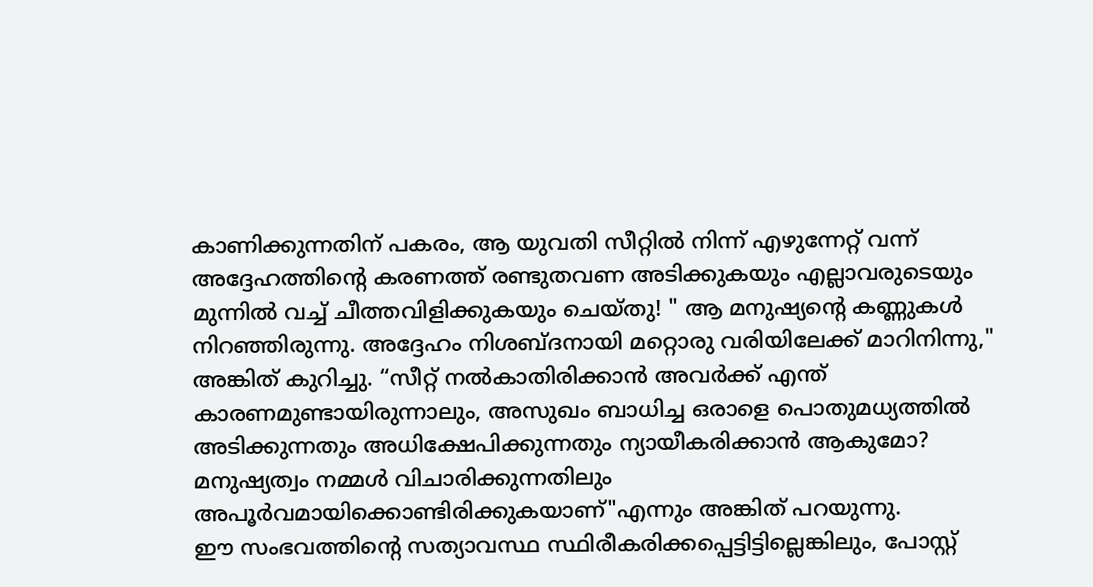കാണിക്കുന്നതിന് പകരം, ആ യുവതി സീറ്റിൽ നിന്ന് എഴുന്നേറ്റ് വന്ന് അദ്ദേഹത്തിന്റെ കരണത്ത് രണ്ടുതവണ അടിക്കുകയും എല്ലാവരുടെയും മുന്നിൽ വച്ച് ചീത്തവിളിക്കുകയും ചെയ്തു! " ആ മനുഷ്യന്റെ കണ്ണുകൾ നിറഞ്ഞിരുന്നു. അദ്ദേഹം നിശബ്ദനായി മറ്റൊരു വരിയിലേക്ക് മാറിനിന്നു," അങ്കിത് കുറിച്ചു. “സീറ്റ് നൽകാതിരിക്കാൻ അവർക്ക് എന്ത് കാരണമുണ്ടായിരുന്നാലും, അസുഖം ബാധിച്ച ഒരാളെ പൊതുമധ്യത്തിൽ അടിക്കുന്നതും അധിക്ഷേപിക്കുന്നതും ന്യായീകരിക്കാൻ ആകുമോ? മനുഷ്യത്വം നമ്മൾ വിചാരിക്കുന്നതിലും അപൂർവമായിക്കൊണ്ടിരിക്കുകയാണ്"എന്നും അങ്കിത് പറയുന്നു.
ഈ സംഭവത്തിന്റെ സത്യാവസ്ഥ സ്ഥിരീകരിക്കപ്പെട്ടിട്ടില്ലെങ്കിലും, പോസ്റ്റ്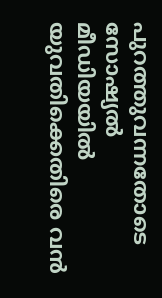പുറത്തുവന്നതോടെ സോഷ്യൽ മീഡിയയിൽ യുവതിക്കെതിരെ വൻ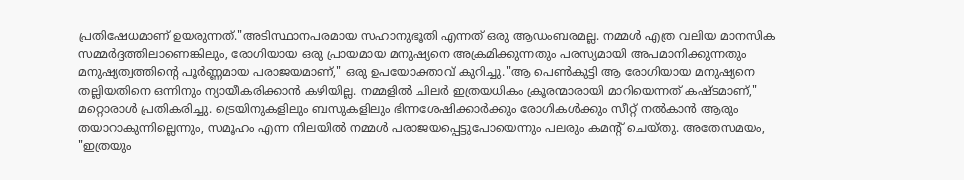പ്രതിഷേധമാണ് ഉയരുന്നത്."അടിസ്ഥാനപരമായ സഹാനുഭൂതി എന്നത് ഒരു ആഡംബരമല്ല. നമ്മൾ എത്ര വലിയ മാനസിക സമ്മർദ്ദത്തിലാണെങ്കിലും, രോഗിയായ ഒരു പ്രായമായ മനുഷ്യനെ അക്രമിക്കുന്നതും പരസ്യമായി അപമാനിക്കുന്നതും മനുഷ്യത്വത്തിന്റെ പൂർണ്ണമായ പരാജയമാണ്," ഒരു ഉപയോക്താവ് കുറിച്ചു."ആ പെൺകുട്ടി ആ രോഗിയായ മനുഷ്യനെ തല്ലിയതിനെ ഒന്നിനും ന്യായീകരിക്കാൻ കഴിയില്ല. നമ്മളിൽ ചിലർ ഇത്രയധികം ക്രൂരന്മാരായി മാറിയെന്നത് കഷ്ടമാണ്," മറ്റൊരാൾ പ്രതികരിച്ചു. ട്രെയിനുകളിലും ബസുകളിലും ഭിന്നശേഷിക്കാർക്കും രോഗികൾക്കും സീറ്റ് നൽകാൻ ആരും തയാറാകുന്നില്ലെന്നും, സമൂഹം എന്ന നിലയിൽ നമ്മൾ പരാജയപ്പെട്ടുപോയെന്നും പലരും കമന്റ് ചെയ്തു. അതേസമയം, "ഇത്രയും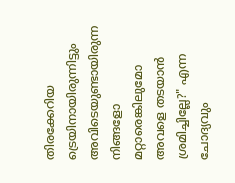തിരക്കേറിയ ട്രെയിനായിരുന്നിട്ടും അവിടെയുണ്ടായിരുന്ന നിങ്ങളോ മറ്റാരെങ്കിലുമോ അവളെ തടയാൻ ശ്രമിച്ചില്ലേ?" എന്ന ചോദ്യവും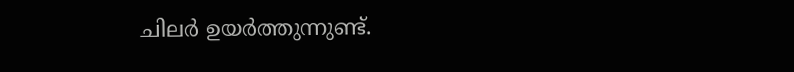ചിലർ ഉയർത്തുന്നുണ്ട്.